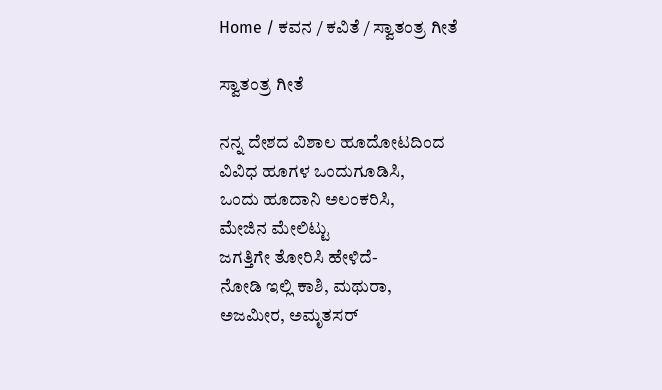Home / ಕವನ / ಕವಿತೆ / ಸ್ವಾತಂತ್ರ ಗೀತೆ

ಸ್ವಾತಂತ್ರ ಗೀತೆ

ನನ್ನ ದೇಶದ ವಿಶಾಲ ಹೂದೋಟದಿಂದ
ವಿವಿಧ ಹೂಗಳ ಒಂದುಗೂಡಿಸಿ,
ಒಂದು ಹೂದಾನಿ ಅಲಂಕರಿಸಿ,
ಮೇಜಿನ ಮೇಲಿಟ್ಟು
ಜಗತ್ತಿಗೇ ತೋರಿಸಿ ಹೇಳಿದೆ-
ನೋಡಿ ಇಲ್ಲಿ ಕಾಶಿ, ಮಥುರಾ,
ಅಜಮೀರ, ಅಮೃತಸರ್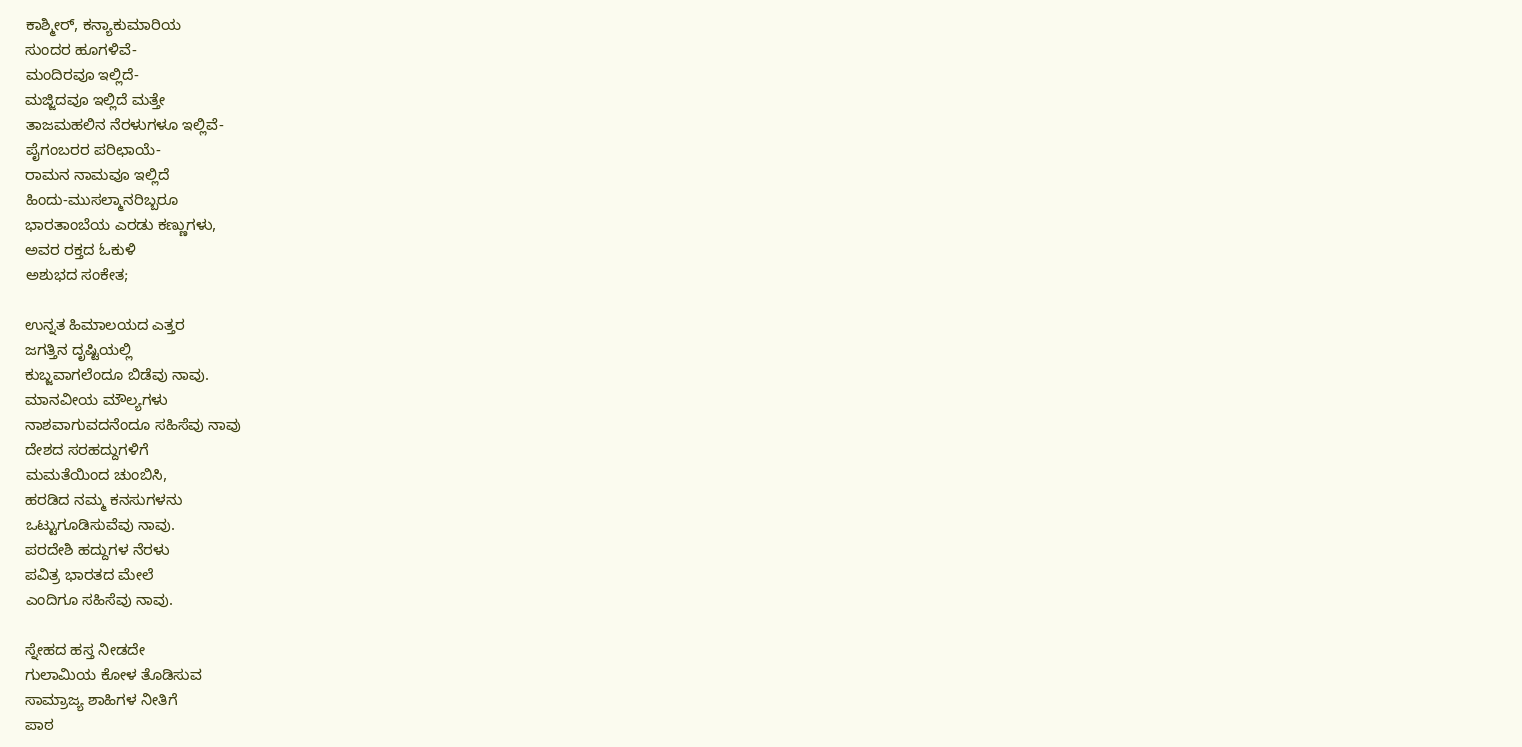ಕಾಶ್ಮೀರ್, ಕನ್ಯಾಕುಮಾರಿಯ
ಸುಂದರ ಹೂಗಳಿವೆ-
ಮಂದಿರವೂ ಇಲ್ಲಿದೆ-
ಮಜ್ಜಿದವೂ ಇಲ್ಲಿದೆ ಮತ್ತೇ
ತಾಜಮಹಲಿನ ನೆರಳುಗಳೂ ಇಲ್ಲಿವೆ-
ಪೈಗಂಬರರ ಪರಿಛಾಯೆ-
ರಾಮನ ನಾಮವೂ ಇಲ್ಲಿದೆ
ಹಿಂದು-ಮುಸಲ್ಮಾನರಿಬ್ಬರೂ
ಭಾರತಾಂಬೆಯ ಎರಡು ಕಣ್ಣುಗಳು,
ಅವರ ರಕ್ತದ ಓಕುಳಿ
ಅಶುಭದ ಸಂಕೇತ;

ಉನ್ನತ ಹಿಮಾಲಯದ ಎತ್ತರ
ಜಗತ್ತಿನ ದೃಷ್ಟಿಯಲ್ಲಿ
ಕುಬ್ಜವಾಗಲೆಂದೂ ಬಿಡೆವು ನಾವು.
ಮಾನವೀಯ ಮೌಲ್ಯಗಳು
ನಾಶವಾಗುವದನೆಂದೂ ಸಹಿಸೆವು ನಾವು
ದೇಶದ ಸರಹದ್ದುಗಳಿಗೆ
ಮಮತೆಯಿಂದ ಚುಂಬಿಸಿ,
ಹರಡಿದ ನಮ್ಮ ಕನಸುಗಳನು
ಒಟ್ಟುಗೂಡಿಸುವೆವು ನಾವು.
ಪರದೇಶಿ ಹದ್ದುಗಳ ನೆರಳು
ಪವಿತ್ರ ಭಾರತದ ಮೇಲೆ
ಎಂದಿಗೂ ಸಹಿಸೆವು ನಾವು.

ಸ್ನೇಹದ ಹಸ್ತ ನೀಡದೇ
ಗುಲಾಮಿಯ ಕೋಳ ತೊಡಿಸುವ
ಸಾಮ್ರಾಜ್ಯ ಶಾಹಿಗಳ ನೀತಿಗೆ
ಪಾಠ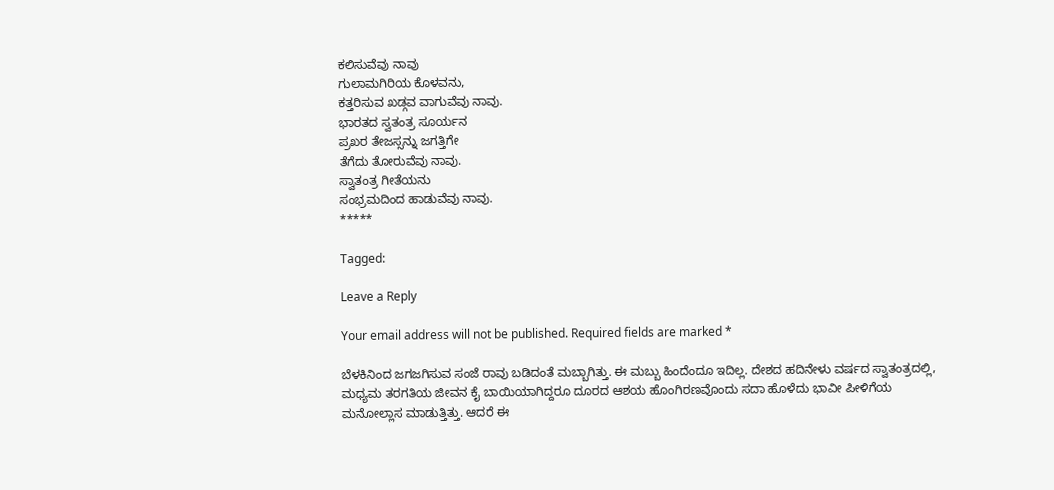ಕಲಿಸುವೆವು ನಾವು
ಗುಲಾಮಗಿರಿಯ ಕೊಳವನು,
ಕತ್ತರಿಸುವ ಖಡ್ಗವ ವಾಗುವೆವು ನಾವು.
ಭಾರತದ ಸ್ವತಂತ್ರ ಸೂರ್ಯನ
ಪ್ರಖರ ತೇಜಸ್ಸನ್ನು ಜಗತ್ತಿಗೇ
ತೆಗೆದು ತೋರುವೆವು ನಾವು.
ಸ್ವಾತಂತ್ರ ಗೀತೆಯನು
ಸಂಭ್ರಮದಿಂದ ಹಾಡುವೆವು ನಾವು.
*****

Tagged:

Leave a Reply

Your email address will not be published. Required fields are marked *

ಬೆಳಕಿನಿಂದ ಜಗಜಗಿಸುವ ಸಂಜೆ ರಾವು ಬಡಿದಂತೆ ಮಬ್ಬಾಗಿತ್ತು. ಈ ಮಬ್ಬು ಹಿಂದೆಂದೂ ಇದಿಲ್ಲ. ದೇಶದ ಹದಿನೇಳು ವರ್ಷದ ಸ್ವಾತಂತ್ರದಲ್ಲಿ, ಮಧ್ಯಮ ತರಗತಿಯ ಜೀವನ ಕೈ ಬಾಯಿಯಾಗಿದ್ದರೂ ದೂರದ ಆಶಯ ಹೊಂಗಿರಣವೊಂದು ಸದಾ ಹೊಳೆದು ಭಾವೀ ಪೀಳಿಗೆಯ ಮನೋಲ್ಲಾಸ ಮಾಡುತ್ತಿತ್ತು. ಆದರೆ ಈ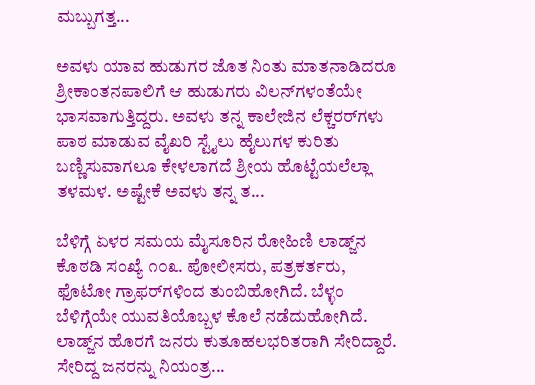ಮಬ್ಬುಗತ್ತ...

ಅವಳು ಯಾವ ಹುಡುಗರ ಜೊತ ನಿಂತು ಮಾತನಾಡಿದರೂ ಶ್ರೀಕಾಂತನಪಾಲಿಗೆ ಆ ಹುಡುಗರು ವಿಲನ್‌ಗಳಂತೆಯೇ ಭಾಸವಾಗುತ್ತಿದ್ದರು. ಅವಳು ತನ್ನ ಕಾಲೇಜಿನ ಲೆಕ್ಚರರ್‌ಗಳು ಪಾಠ ಮಾಡುವ ವೈಖರಿ ಸ್ಟೈಲು ಹೈಲುಗಳ ಕುರಿತು ಬಣ್ಣಿಸುವಾಗಲೂ ಕೇಳಲಾಗದೆ ಶ್ರೀಯ ಹೊಟ್ಟೆಯಲೆಲ್ಲಾ ತಳಮಳ. ಅಷ್ಟೇಕೆ ಅವಳು ತನ್ನ ತ...

ಬೆಳಿಗ್ಗೆ ಏಳರ ಸಮಯ ಮೈಸೂರಿನ ರೋಹಿಣಿ ಲಾಡ್ಜ್‌ನ ಕೊಠಡಿ ಸಂಖ್ಯೆ ೧೦೩. ಪೋಲೀಸರು, ಪತ್ರಕರ್ತರು, ಫೊಟೋ ಗ್ರಾಫರ್‌ಗಳಿಂದ ತುಂಬಿಹೋಗಿದೆ. ಬೆಳ್ಳಂ ಬೆಳಿಗ್ಗೆಯೇ ಯುವತಿಯೊಬ್ಬಳ ಕೊಲೆ ನಡೆದುಹೋಗಿದೆ. ಲಾಡ್ಜ್‌ನ ಹೊರಗೆ ಜನರು ಕುತೂಹಲಭರಿತರಾಗಿ ಸೇರಿದ್ದಾರೆ. ಸೇರಿದ್ದ ಜನರನ್ನು ನಿಯಂತ್ರ...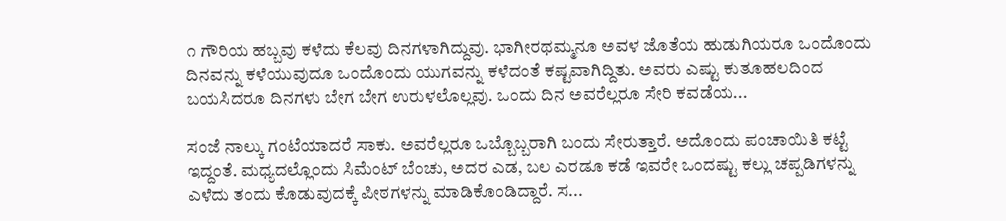೧ ಗೌರಿಯ ಹಬ್ಬವು ಕಳೆದು ಕೆಲವು ದಿನಗಳಾಗಿದ್ದುವು. ಭಾಗೀರಥಮ್ಮನೂ ಅವಳ ಜೊತೆಯ ಹುಡುಗಿಯರೂ ಒಂದೊಂದು ದಿನವನ್ನು ಕಳೆಯುವುದೂ ಒಂದೊಂದು ಯುಗವನ್ನು ಕಳೆದಂತೆ ಕಷ್ಟವಾಗಿದ್ದಿತು. ಅವರು ಎಷ್ಟು ಕುತೂಹಲದಿಂದ ಬಯಸಿದರೂ ದಿನಗಳು ಬೇಗ ಬೇಗ ಉರುಳಲೊಲ್ಲವು. ಒಂದು ದಿನ ಅವರೆಲ್ಲರೂ ಸೇರಿ ಕವಡೆಯ...

ಸಂಜೆ ನಾಲ್ಕು ಗಂಟೆಯಾದರೆ ಸಾಕು. ಅವರೆಲ್ಲರೂ ಒಬ್ಬೊಬ್ಬರಾಗಿ ಬಂದು ಸೇರುತ್ತಾರೆ. ಅದೊಂದು ಪಂಚಾಯಿತಿ ಕಟ್ಟೆ ಇದ್ದಂತೆ. ಮಧ್ಯದಲ್ಲೊಂದು ಸಿಮೆಂಟ್ ಬೆಂಚು, ಅದರ ಎಡ, ಬಲ ಎರಡೂ ಕಡೆ ಇವರೇ ಒಂದಷ್ಟು ಕಲ್ಲು ಚಪ್ಪಡಿಗಳನ್ನು ಎಳೆದು ತಂದು ಕೊಡುವುದಕ್ಕೆ ಪೀಠಗಳನ್ನು ಮಾಡಿಕೊಂಡಿದ್ದಾರೆ. ಸ...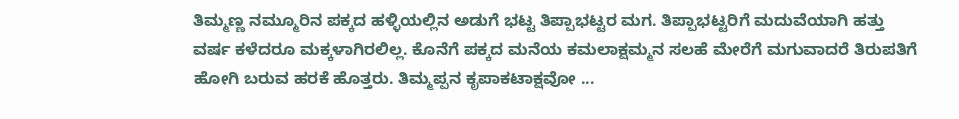ತಿಮ್ಮಣ್ಣ ನಮ್ಮೂರಿನ ಪಕ್ಕದ ಹಳ್ಳಿಯಲ್ಲಿನ ಅಡುಗೆ ಭಟ್ಟ ತಿಪ್ಪಾಭಟ್ಟರ ಮಗ. ತಿಪ್ಪಾಭಟ್ಟರಿಗೆ ಮದುವೆಯಾಗಿ ಹತ್ತು ವರ್ಷ ಕಳೆದರೂ ಮಕ್ಕಳಾಗಿರಲಿಲ್ಲ. ಕೊನೆಗೆ ಪಕ್ಕದ ಮನೆಯ ಕಮಲಾಕ್ಷಮ್ಮನ ಸಲಹೆ ಮೇರೆಗೆ ಮಗುವಾದರೆ ತಿರುಪತಿಗೆ ಹೋಗಿ ಬರುವ ಹರಕೆ ಹೊತ್ತರು. ತಿಮ್ಮಪ್ಪನ ಕೃಪಾಕಟಾಕ್ಷವೋ ...